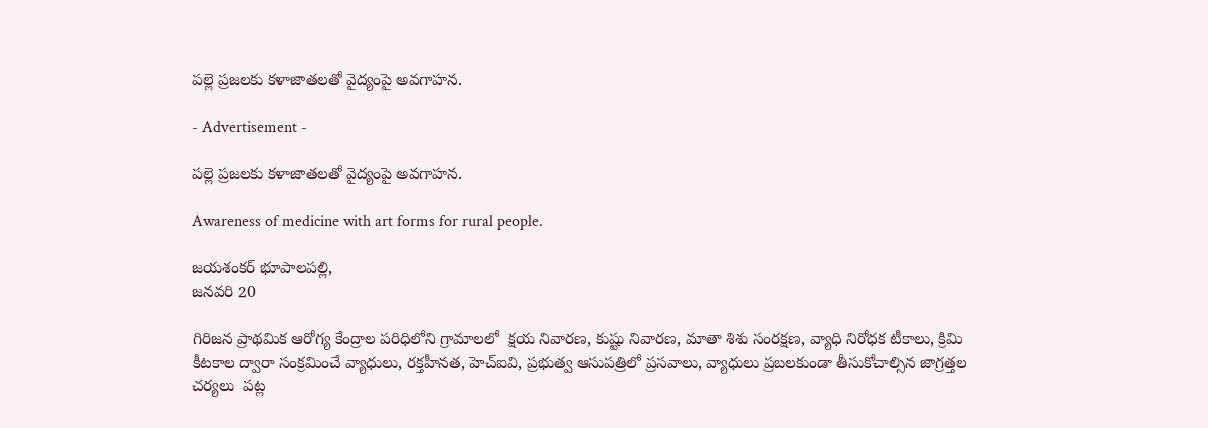పల్లె ప్రజలకు కళాజాతలతో వైద్యంపై అవగాహన.

- Advertisement -

పల్లె ప్రజలకు కళాజాతలతో వైద్యంపై అవగాహన.

Awareness of medicine with art forms for rural people.

జయశంకర్ భూపాలపల్లి,
జనవరి 20

గిరిజన ప్రాథమిక ఆరోగ్య కేంద్రాల పరిధిలోని గ్రామాలలో  క్షయ నివారణ, కుష్టు నివారణ, మాతా శిశు సంరక్షణ, వ్యాధి నిరోధక టీకాలు, క్రిమి కీటకాల ద్వారా సంక్రమించే వ్యాధులు, రక్తహీనత, హెచ్ఐవి, ప్రభుత్వ ఆసుపత్రిలో ప్రసవాలు, వ్యాధులు ప్రబలకుండా తీసుకోచాల్సిన జాగ్రత్తల చర్యలు  పట్ల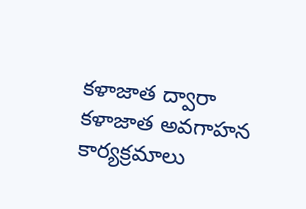కళాజాత ద్వారా
కళాజాత అవగాహన కార్యక్రమాలు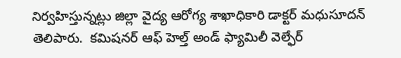నిర్వహిస్తున్నట్లు జిల్లా వైద్య ఆరోగ్య శాఖాధికారి డాక్టర్ మధుసూదన్ తెలిపారు.  కమిషనర్ ఆఫ్ హెల్త్ అండ్ ఫ్యామిలీ వెల్ఫేర్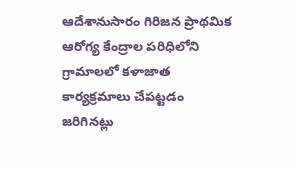ఆదేశానుసారం గిరిజన ప్రాథమిక ఆరోగ్య కేంద్రాల పరిధిలోని గ్రామాలలో కళాజాత కార్యక్రమాలు చేపట్టడం జరిగినట్లు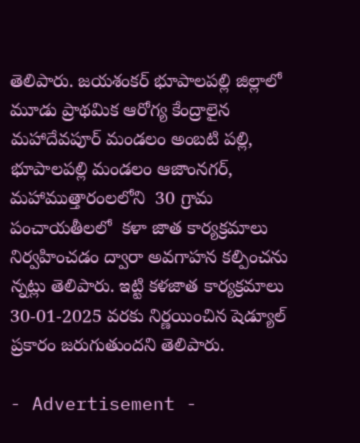తెలిపారు. జయశంకర్ భూపాలపల్లి జిల్లాలో మూడు ప్రాథమిక ఆరోగ్య కేంద్రాలైన మహాదేవపూర్ మండలం అంబటి పల్లి, భూపాలపల్లి మండలం ఆజాంనగర్, మహాముత్తారంలలోని  30 గ్రామ పంచాయతీలలో  కళా జాత కార్యక్రమాలు నిర్వహించడం ద్వారా అవగాహన కల్పించను న్నట్లు తెలిపారు. ఇట్టి కళజాత కార్యక్రమాలు  30-01-2025 వరకు నిర్ణయించిన షెడ్యూల్ ప్రకారం జరుగుతుందని తెలిపారు.

- Advertisement -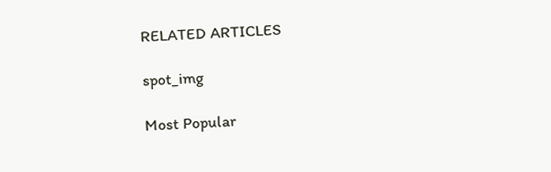RELATED ARTICLES

spot_img

Most Popular